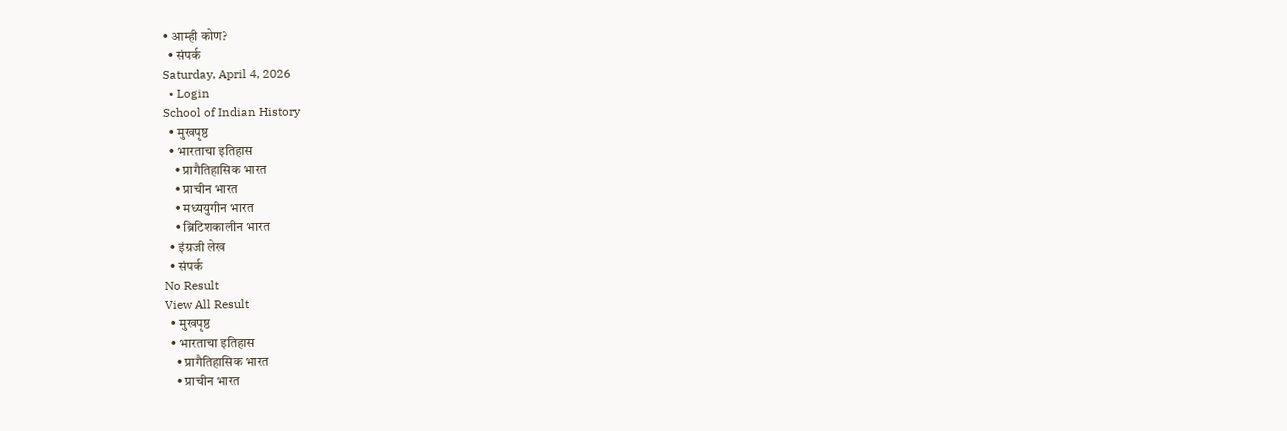• आम्ही कोण?
  • संपर्क
Saturday, April 4, 2026
  • Login
School of Indian History
  • मुखपृष्ठ
  • भारताचा इतिहास
    • प्रागैतिहासिक भारत
    • प्राचीन भारत
    • मध्ययुगीन भारत
    • ब्रिटिशकालीन भारत
  • इंग्रजी लेख
  • संपर्क
No Result
View All Result
  • मुखपृष्ठ
  • भारताचा इतिहास
    • प्रागैतिहासिक भारत
    • प्राचीन भारत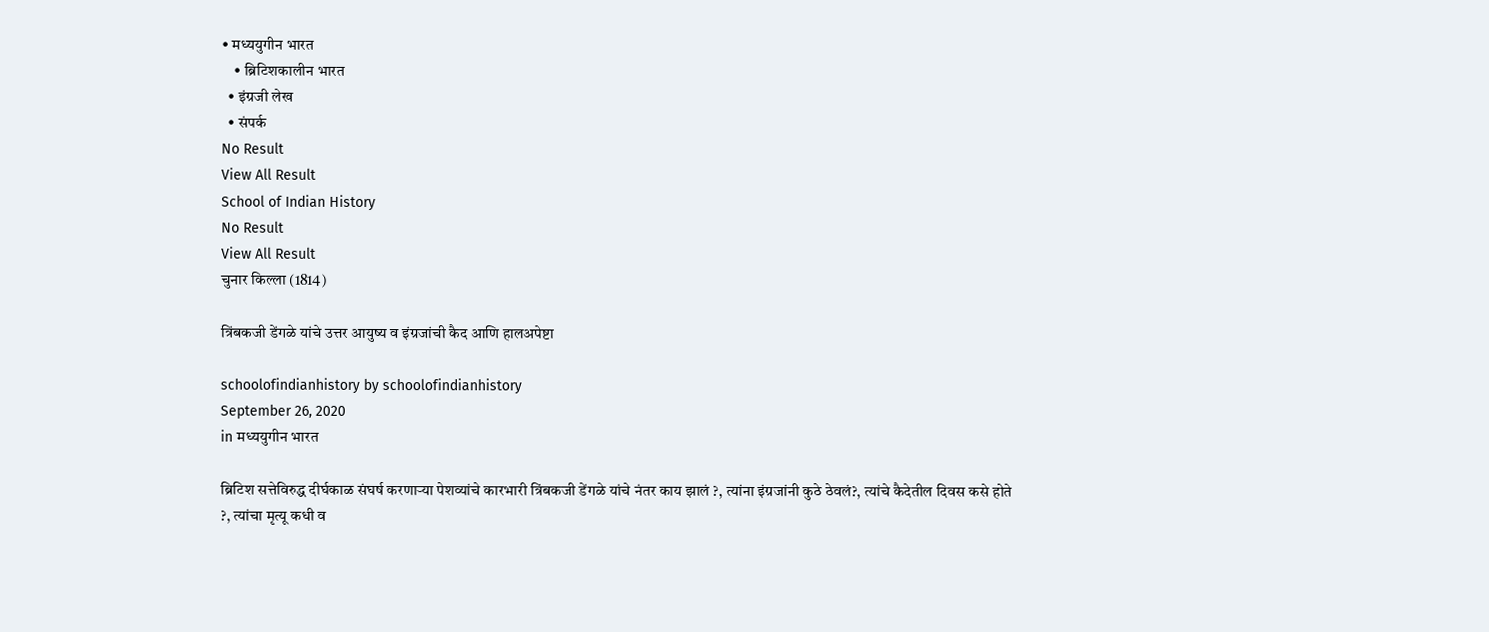• मध्ययुगीन भारत
    • ब्रिटिशकालीन भारत
  • इंग्रजी लेख
  • संपर्क
No Result
View All Result
School of Indian History
No Result
View All Result
चुनार किल्ला (1814)

त्रिंबकजी डेंगळे यांचे उत्तर आयुष्य व इंग्रजांची कैद आणि हालअपेष्टा

schoolofindianhistory by schoolofindianhistory
September 26, 2020
in मध्ययुगीन भारत

ब्रिटिश सत्तेविरुद्ध दीर्घकाळ संघर्ष करणाऱ्या पेशव्यांचे कारभारी त्रिंबकजी डेंगळे यांचे नंतर काय झालं ?, त्यांना इंग्रजांनी कुठे ठेवलं?, त्यांचे कैदेतील दिवस कसे होते ?, त्यांचा मृत्यू कधी व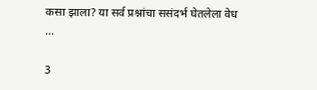कसा झाला? या सर्व प्रश्नांचा ससंदर्भ घेतलेला वेध …

3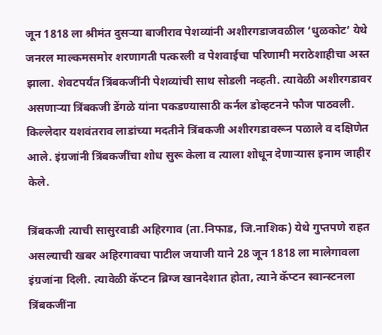जून 1818 ला श्रीमंत दुसऱ्या बाजीराव पेशव्यांनी अशीरगडाजवळील ‘धुळकोट’ येथे जनरल माल्कमसमोर शरणागती पत्करली व पेशवाईचा परिणामी मराठेशाहीचा अस्त झाला. शेवटपर्यंत त्रिंबकजींनी पेशव्यांची साथ सोडली नव्हती. त्यावेळी अशीरगडावर असणाऱ्या त्रिंबकजी डेंगळे यांना पकडण्यासाठी कर्नल डोव्हटनने फौज पाठवली. किल्लेदार यशवंतराव लाडांच्या मदतीने त्रिंबकजी अशीरगडावरून पळाले व दक्षिणेत आले. इंग्रजांनी त्रिंबकजींचा शोध सुरू केला व त्याला शोधून देणाऱ्यास इनाम जाहीर केले.

त्रिंबकजी त्याची सासुरवाडी अहिरगाव (ता.निफाड, जि.नाशिक) येथे गुप्तपणे राहत असल्याची खबर अहिरगावचा पाटील जयाजी याने 28 जून 1818 ला मालेगावला इंग्रजांना दिली. त्यावेळी कॅप्टन ब्रिग्ज खानदेशात होता, त्याने कॅप्टन स्वान्स्टनला त्रिंबकजींना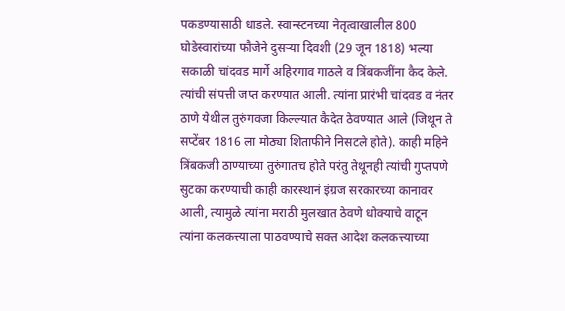पकडण्यासाठी धाडले. स्वान्स्टनच्या नेतृत्वाखालील 800 घोडेस्वारांच्या फौजेने दुसऱ्या दिवशी (29 जून 1818) भल्या सकाळी चांदवड मार्गे अहिरगाव गाठले व त्रिंबकजींना कैद केले. त्यांची संपत्ती जप्त करण्यात आली. त्यांना प्रारंभी चांदवड व नंतर ठाणे येथील तुरुंगवजा किल्ल्यात कैदेत ठेवण्यात आले (जिथून ते सप्टेंबर 1816 ला मोठ्या शिताफीने निसटले होते). काही महिने त्रिंबकजी ठाण्याच्या तुरुंगातच होते परंतु तेथूनही त्यांची गुप्तपणे सुटका करण्याची काही कारस्थानं इंग्रज सरकारच्या कानावर आली, त्यामुळे त्यांना मराठी मुलखात ठेवणे धोक्याचे वाटून त्यांना कलकत्त्याला पाठवण्याचे सक्त आदेश कलकत्त्याच्या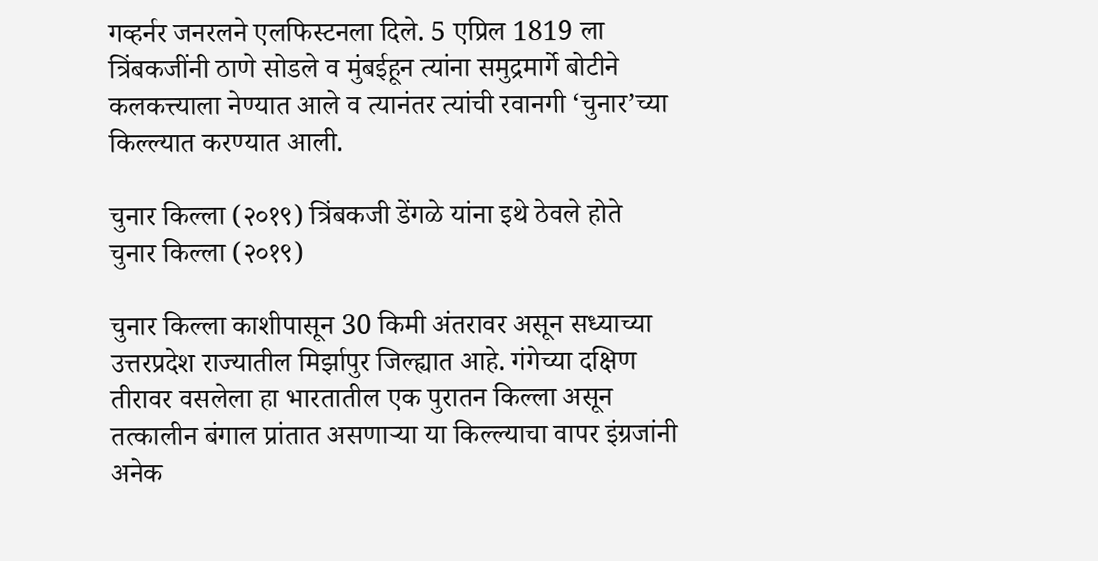गव्हर्नर जनरलने एलफिस्टनला दिले. 5 एप्रिल 1819 ला त्रिंबकजींनी ठाणे सोडले व मुंबईहून त्यांना समुद्रमार्गे बोटीने कलकत्त्याला नेण्यात आले व त्यानंतर त्यांची रवानगी ‘चुनार’च्या किल्ल्यात करण्यात आली.

चुनार किल्ला (२०१९) त्रिंबकजी डेंगळे यांना इथे ठेवले होते
चुनार किल्ला (२०१९)

चुनार किल्ला काशीपासून 30 किमी अंतरावर असून सध्याच्या उत्तरप्रदेश राज्यातील मिर्झापुर जिल्ह्यात आहे. गंगेच्या दक्षिण तीरावर वसलेला हा भारतातील एक पुरातन किल्ला असून तत्कालीन बंगाल प्रांतात असणाऱ्या या किल्ल्याचा वापर इंग्रजांनी अनेक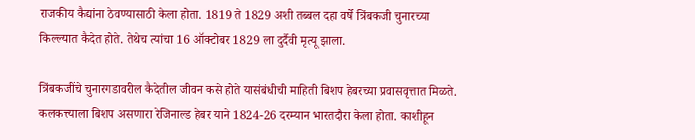राजकीय कैद्यांना ठेवण्यासाठी केला होता. 1819 ते 1829 अशी तब्बल दहा वर्षे त्रिंबकजी चुनारच्या किल्ल्यात कैदेत होते. तेथेच त्यांचा 16 ऑक्टोबर 1829 ला दुर्दैवी मृत्यू झाला.

त्रिंबकजींचे चुनारगडावरील कैदेतील जीवन कसे होते यासंबंधीची माहिती बिशप हेबरच्या प्रवासवृत्तात मिळते. कलकत्त्याला बिशप असणारा रेजिनाल्ड हेबर याने 1824-26 दरम्यान भारतदौरा केला होता. काशीहून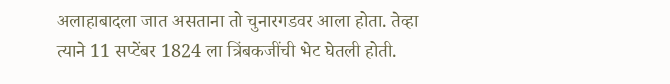अलाहाबादला जात असताना तो चुनारगडवर आला होता. तेव्हा त्याने 11 सप्टेंबर 1824 ला त्रिंबकजींची भेट घेतली होती.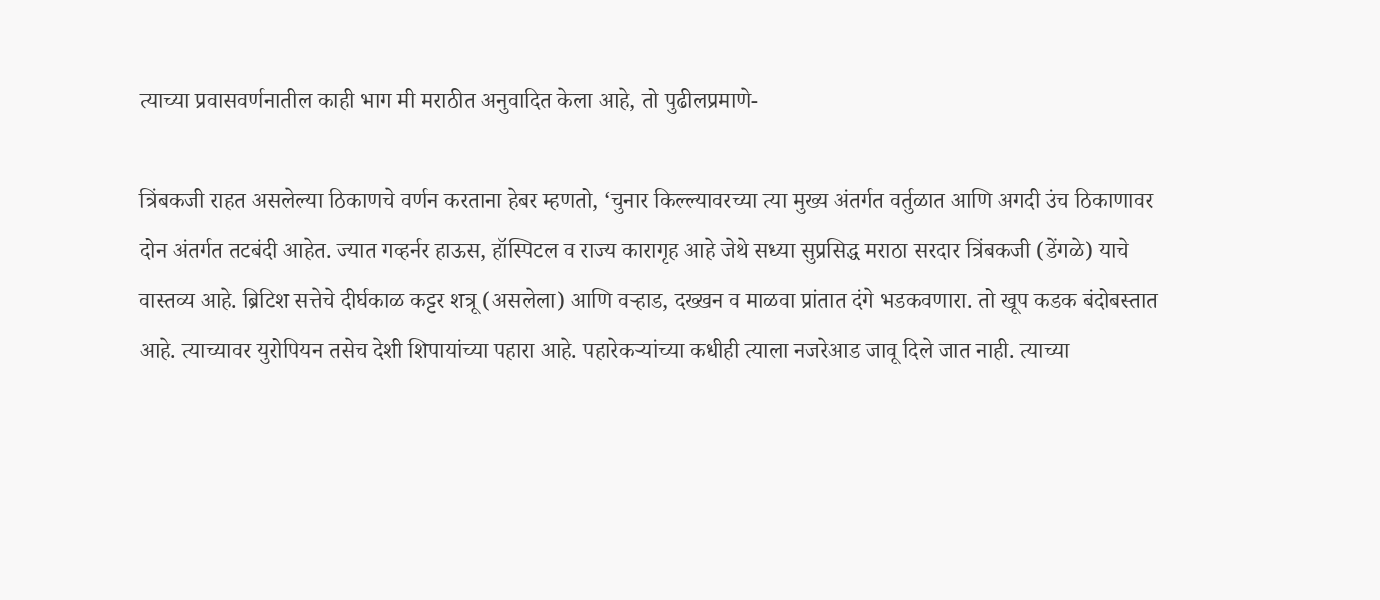त्याच्या प्रवासवर्णनातील काही भाग मी मराठीत अनुवादित केला आहे, तो पुढीलप्रमाणे-

त्रिंबकजी राहत असलेल्या ठिकाणचे वर्णन करताना हेबर म्हणतो, ‘चुनार किल्ल्यावरच्या त्या मुख्य अंतर्गत वर्तुळात आणि अगदी उंच ठिकाणावर दोन अंतर्गत तटबंदी आहेत. ज्यात गव्हर्नर हाऊस, हॉस्पिटल व राज्य कारागृह आहे जेथे सध्या सुप्रसिद्ध मराठा सरदार त्रिंबकजी (डेंगळे) याचे वास्तव्य आहे. ब्रिटिश सत्तेचे दीर्घकाळ कट्टर शत्रू (असलेला) आणि वऱ्हाड, दख्खन व माळवा प्रांतात दंगे भडकवणारा. तो खूप कडक बंदोबस्तात आहे. त्याच्यावर युरोपियन तसेच देशी शिपायांच्या पहारा आहे. पहारेकऱ्यांच्या कधीही त्याला नजरेआड जावू दिले जात नाही. त्याच्या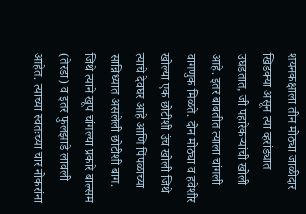शयनकक्षाला तीन मोठ्या जाळीदार खिडक्या असून त्या व्हरांड्यात उघडतात, जी पहारेकऱ्यांची खोली आहे. इतर बाबतीत त्याला चांगली वागणुक मिळते. दोन मोठ्या व हवेशीर खोल्या एक छोटीशी उंच खोली जिथे त्याचे देवघर आहे आणि पिंपळाच्या सान्निध्यात असलेली छोटीशी बाग. जिथे त्याने खूप चांगल्या प्रकारे बाल्सम (तेरडा) व इतर फुलझाडे लावली आहेत. त्याच्या स्वतःच्या चार नोकरांना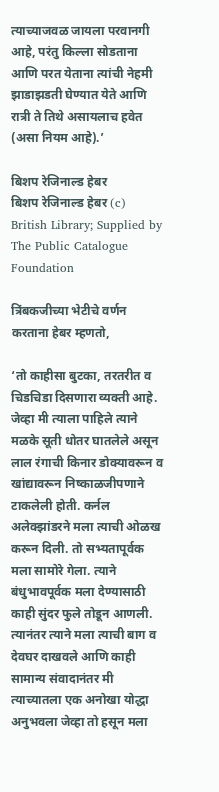त्याच्याजवळ जायला परवानगी आहे, परंतु किल्ला सोडताना आणि परत येताना त्यांची नेहमी झाडाझडती घेण्यात येते आणि रात्री ते तिथे असायलाच हवेत (असा नियम आहे).’

बिशप रेजिनाल्ड हेबर
बिशप रेजिनाल्ड हेबर (c) British Library; Supplied by The Public Catalogue Foundation

त्रिंबकजीच्या भेटीचे वर्णन करताना हेबर म्हणतो,

‘तो काहीसा बुटका, तरतरीत व चिडचिडा दिसणारा व्यक्ती आहे. जेव्हा मी त्याला पाहिले त्याने मळके सूती धोतर घातलेले असून लाल रंगाची किनार डोक्यावरून व खांद्यावरून निष्काळजीपणाने टाकलेली होती. कर्नल अलेक्झांडरने मला त्याची ओळख करून दिली. तो सभ्यतापूर्वक मला सामोरे गेला. त्याने बंधुभावपूर्वक मला देण्यासाठी काही सुंदर फुले तोडून आणली. त्यानंतर त्याने मला त्याची बाग व देवघर दाखवले आणि काही सामान्य संवादानंतर मी त्याच्यातला एक अनोखा योद्धा अनुभवला जेव्हा तो हसून मला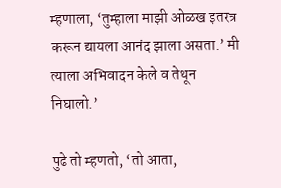म्हणाला, ‘तुम्हाला माझी ओळख इतरत्र करून द्यायला आनंद झाला असता.’ मी त्याला अभिवादन केले व तेथून निघालो.’

पुढे तो म्हणतो, ‘तो आता,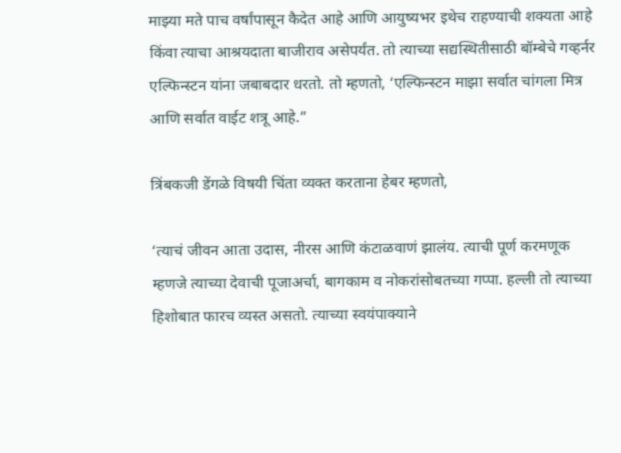माझ्या मते पाच वर्षांपासून कैदेत आहे आणि आयुष्यभर इथेच राहण्याची शक्यता आहे किंवा त्याचा आश्रयदाता बाजीराव असेपर्यंत. तो त्याच्या सद्यस्थितीसाठी बॉम्बेचे गव्हर्नर एल्फिन्स्टन यांना जबाबदार धरतो. तो म्हणतो, ‘एल्फिन्स्टन माझा सर्वात चांगला मित्र आणि सर्वात वाईट शत्रू आहे.”

त्रिंबकजी डेंगळे विषयी चिंता व्यक्त करताना हेबर म्हणतो,

‘त्याचं जीवन आता उदास, नीरस आणि कंटाळवाणं झालंय. त्याची पूर्ण करमणूक म्हणजे त्याच्या देवाची पूजाअर्चा, बागकाम व नोकरांसोबतच्या गप्पा. हल्ली तो त्याच्या हिशोबात फारच व्यस्त असतो. त्याच्या स्वयंपाक्याने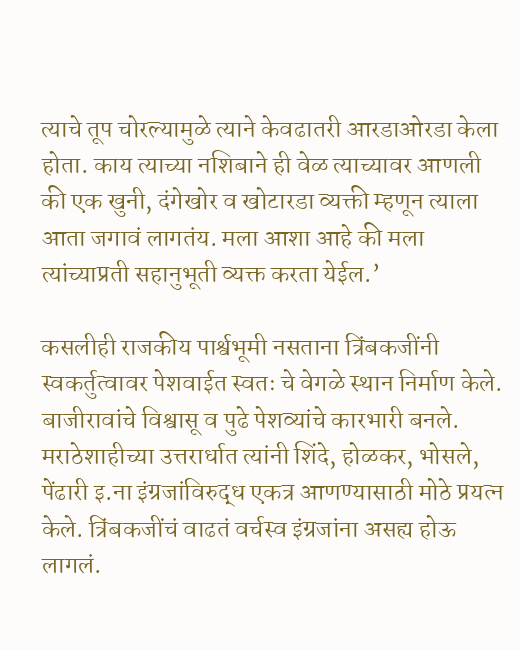त्याचे तूप चोरल्यामुळे त्याने केवढातरी आरडाओरडा केला होता. काय त्याच्या नशिबाने ही वेळ त्याच्यावर आणली की एक खुनी, दंगेखोर व खोटारडा व्यक्ती म्हणून त्याला आता जगावं लागतंय. मला आशा आहे की मला त्यांच्याप्रती सहानुभूती व्यक्त करता येईल.’

कसलीही राजकीय पार्श्वभूमी नसताना त्रिंबकजींनी स्वकर्तुत्वावर पेशवाईत स्वतः चे वेगळे स्थान निर्माण केले. बाजीरावांचे विश्वासू व पुढे पेशव्यांचे कारभारी बनले. मराठेशाहीच्या उत्तरार्धात त्यांनी शिंदे, होळकर, भोसले, पेंढारी इ.ना इंग्रजांविरुद्ध एकत्र आणण्यासाठी मोठे प्रयत्न केले. त्रिंबकजींचं वाढतं वर्चस्व इंग्रजांना असह्य होऊ लागलं.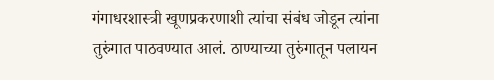गंगाधरशास्त्री खूणप्रकरणाशी त्यांचा संबंध जोडून त्यांना तुरुंगात पाठवण्यात आलं. ठाण्याच्या तुरुंगातून पलायन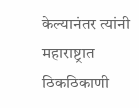केल्यानंतर त्यांनी महाराष्ट्रात ठिकठिकाणी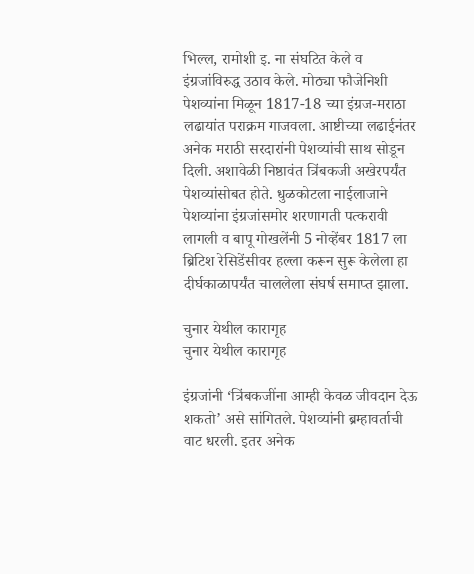भिल्ल, रामोशी इ. ना संघटित केले व इंग्रजांविरुद्ध उठाव केले. मोठ्या फौजेनिशी पेशव्यांना मिळून 1817-18 च्या इंग्रज-मराठा लढायांत पराक्रम गाजवला. आष्टीच्या लढाईनंतर अनेक मराठी सरदारांनी पेशव्यांची साथ सोडून दिली. अशावेळी निष्ठावंत त्रिंबकजी अखेरपर्यंत पेशव्यांसोबत होते. धुळकोटला नाईलाजाने पेशव्यांना इंग्रजांसमोर शरणागती पत्करावी लागली व बापू गोखलेंनी 5 नोव्हेंबर 1817 ला ब्रिटिश रेसिडेंसीवर हल्ला करून सुरू केलेला हा दीर्घकाळापर्यंत चाललेला संघर्ष समाप्त झाला.

चुनार येथील कारागृह
चुनार येथील कारागृह

इंग्रजांनी ‘त्रिंबकजींना आम्ही केवळ जीवदान देऊ शकतो’ असे सांगितले. पेशव्यांनी ब्रम्हावर्ताची वाट धरली. इतर अनेक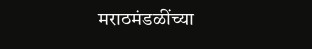मराठमंडळींच्या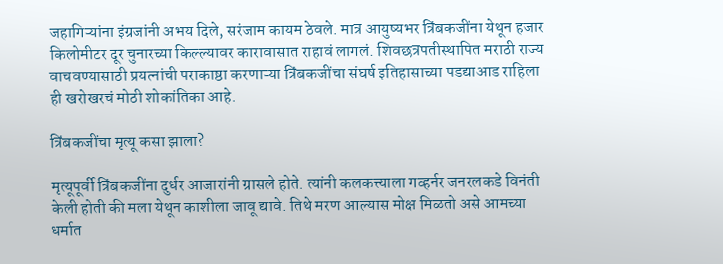जहागिऱ्यांना इंग्रजांनी अभय दिले, सरंजाम कायम ठेवले. मात्र आयुष्यभर त्रिंबकजींना येथून हजार किलोमीटर दूर चुनारच्या किल्ल्यावर कारावासात राहावं लागलं. शिवछत्रपतीस्थापित मराठी राज्य वाचवण्यासाठी प्रयत्नांची पराकाष्ठा करणाऱ्या त्रिंबकजींचा संघर्ष इतिहासाच्या पडद्याआड राहिला ही खरोखरचं मोठी शोकांतिका आहे.

त्रिंबकजींचा मृत्यू कसा झाला?

मृत्यूपूर्वी त्रिंबकजींना दुर्धर आजारांनी ग्रासले होते. त्यांनी कलकत्त्याला गव्हर्नर जनरलकडे विनंती केली होती की मला येथून काशीला जावू द्यावे. तिथे मरण आल्यास मोक्ष मिळतो असे आमच्या धर्मात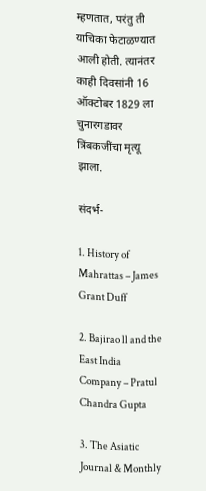म्हणतात, परंतु ती याचिका फेटाळण्यात आली होती. त्यानंतर काही दिवसांनी 16 ऑक्टोबर 1829 ला चुनारगडावर त्रिंबकजींचा मृत्यू झाला.

संदर्भ-

1. History of Mahrattas – James Grant Duff

2. Bajirao ll and the East India Company – Pratul Chandra Gupta

3. The Asiatic Journal & Monthly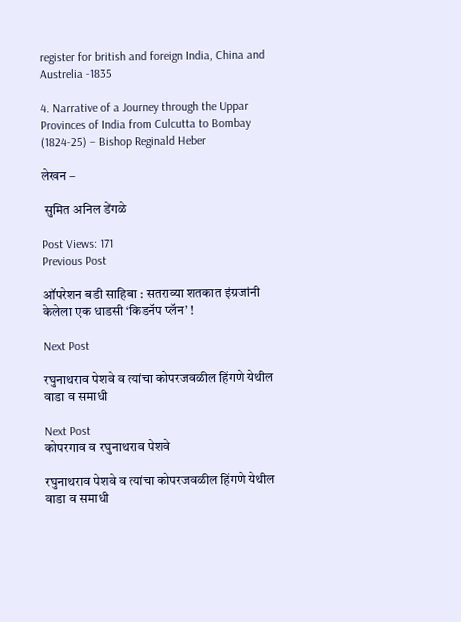register for british and foreign India, China and Austrelia -1835

4. Narrative of a Journey through the Uppar Provinces of India from Culcutta to Bombay (1824-25) – Bishop Reginald Heber

लेखन –

 सुमित अनिल डेंगळे

Post Views: 171
Previous Post

ऑपरेशन बडी साहिबा : सतराव्या शतकात इंग्रजांनी केलेला एक धाडसी ‘किडनॅप प्लॅन’ !

Next Post

रघुनाथराव पेशवे व त्यांचा कोपरजवळील हिंगणे येथील वाडा व समाधी

Next Post
कोपरगाव व रघुनाथराव पेशवे

रघुनाथराव पेशवे व त्यांचा कोपरजवळील हिंगणे येथील वाडा व समाधी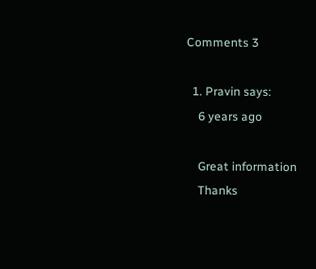Comments 3

  1. Pravin says:
    6 years ago

    Great information
    Thanks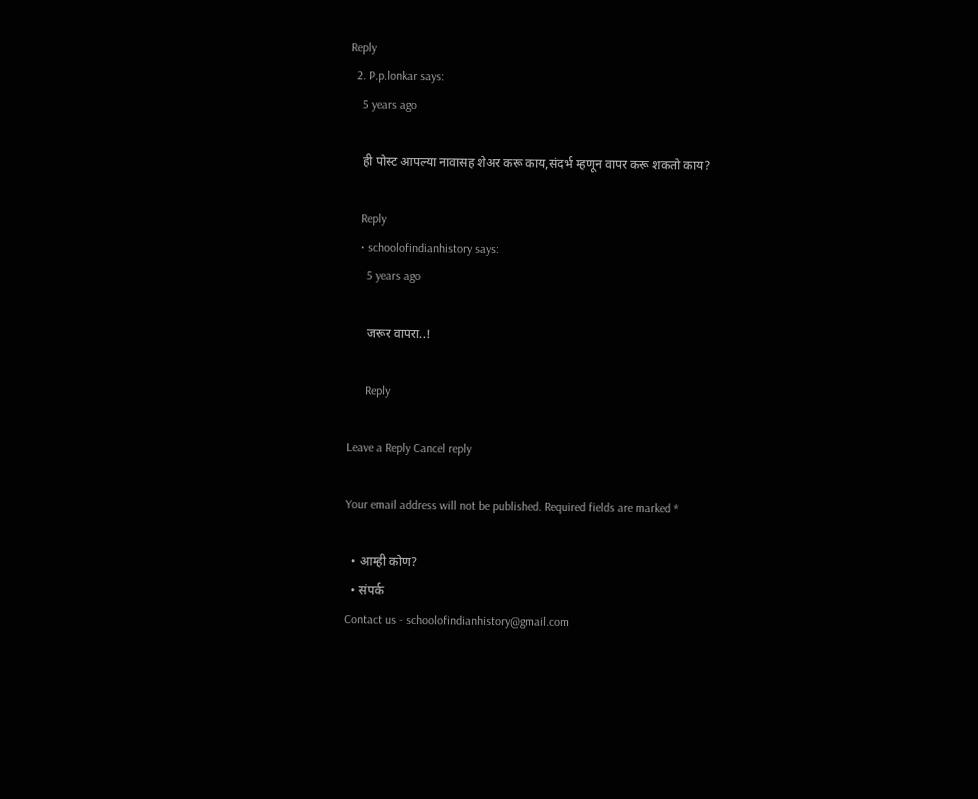Reply
  2. P.p.lonkar says:
    5 years ago

    ही पोस्ट आपल्या नावासह शेअर करू काय,संदर्भ म्हणून वापर करू शकतो काय?

    Reply
    • schoolofindianhistory says:
      5 years ago

      जरूर वापरा..!

      Reply

Leave a Reply Cancel reply

Your email address will not be published. Required fields are marked *

  • आम्ही कोण?
  • संपर्क
Contact us - schoolofindianhistory@gmail.com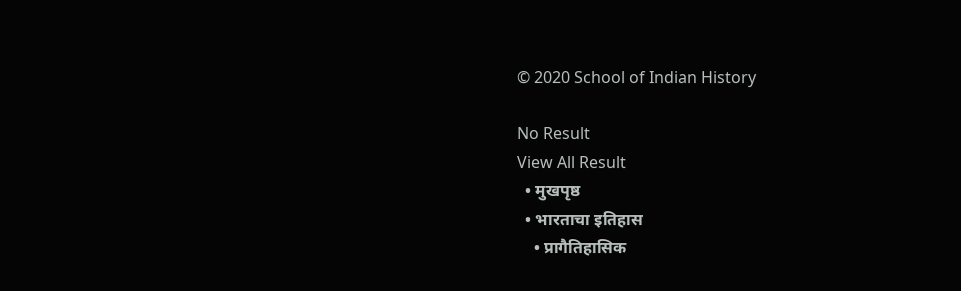© 2020 School of Indian History

No Result
View All Result
  • मुखपृष्ठ
  • भारताचा इतिहास
    • प्रागैतिहासिक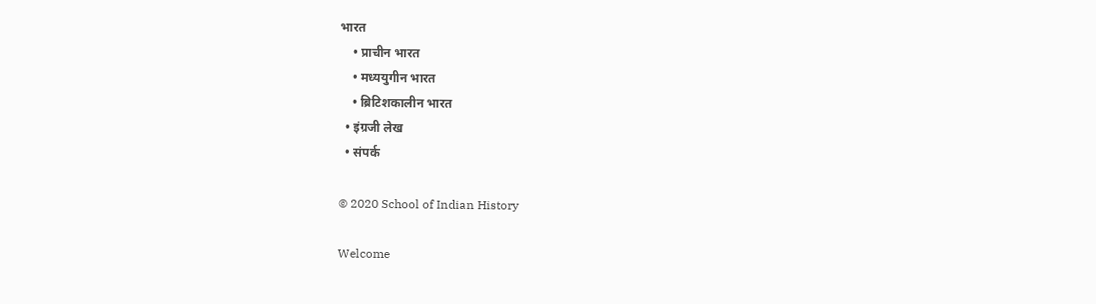भारत
    • प्राचीन भारत
    • मध्ययुगीन भारत
    • ब्रिटिशकालीन भारत
  • इंग्रजी लेख
  • संपर्क

© 2020 School of Indian History

Welcome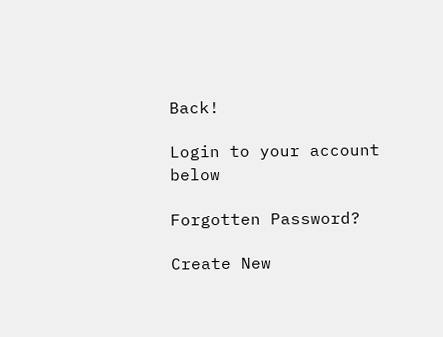Back!

Login to your account below

Forgotten Password?

Create New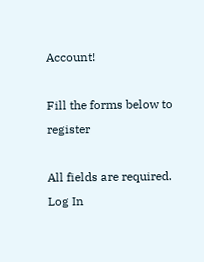Account!

Fill the forms below to register

All fields are required. Log In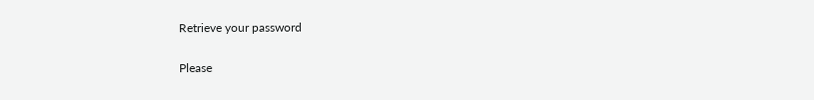Retrieve your password

Please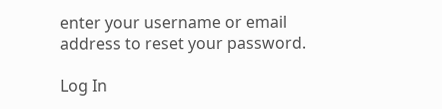enter your username or email address to reset your password.

Log In